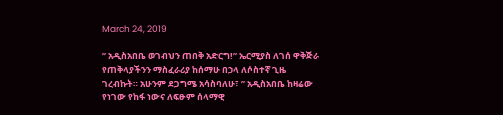March 24, 2019

” አዲስአበቤ ወገብህን ጠበቅ አድርግ!” ኤርሚያስ ለገሰ ዋቅጅራ የጠቅላያችንን ማስፈራሪያ ከሰማሁ በኃላ ለሶስተኛ ጊዜ ገረብኩት። አሁንም ደጋግሜ አሳስባለሁ፣ ” አዲስአበቤ ከዛሬው የነገው የከፋ ነውና ለፍፁም ሰላማዊ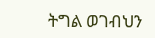ትግል ወገብህን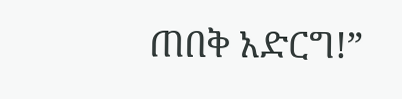ጠበቅ አድርግ!”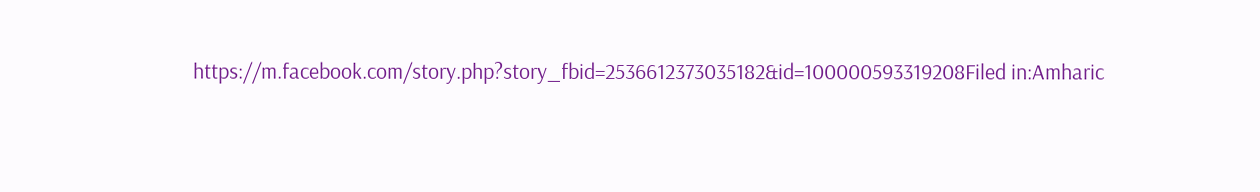https://m.facebook.com/story.php?story_fbid=2536612373035182&id=100000593319208Filed in:Amharic